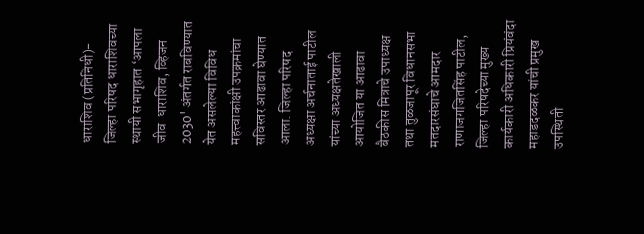धाराशिव (प्रतिनिधी)-  जिल्हा परिषद धाराशिवच्या स्थायी सभागृहात ‌‘आपला जीव  धाराशिव, व्हिजन 2030' अंतर्गत राबविण्यात येत असलेल्या विविध महत्त्वाकांक्षी उपक्रमांचा सविस्तर आढावा घेण्यात आला. जिल्हा परिषद अध्यक्षा अर्चनाताई पाटील यांच्या अध्यक्षतेखाली आयोजित या आढावा बैठकीस मित्राचे उपाध्यक्ष तथा तुळजापूर विधानसभा मतदारसंघाचे आमदार राणाजगजितसिंह पाटील, जिल्हा परिषदेच्या मुख्य कार्यकारी अधिकारी प्रियंवंदा महाडदळकर यांची प्रमुख उपस्थिती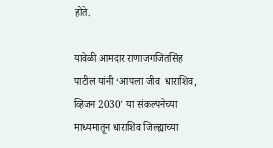होते.

यावेळी आमदार राणाजगजितसिंह पाटील यांनी ‌‘आपला जीव  धाराशिव, व्हिजन 2030' या संकल्पनेच्या माध्यमातून धाराशिव जिल्ह्याच्या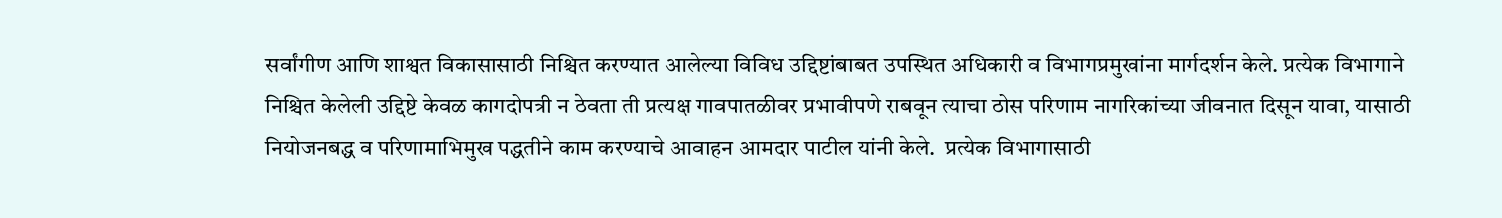सर्वांगीण आणि शाश्वत विकासासाठी निश्चित करण्यात आलेल्या विविध उद्दिष्टांबाबत उपस्थित अधिकारी व विभागप्रमुखांना मार्गदर्शन केले. प्रत्येक विभागाने निश्चित केलेली उद्दिष्टे केवळ कागदोपत्री न ठेवता ती प्रत्यक्ष गावपातळीवर प्रभावीपणे राबवून त्याचा ठोस परिणाम नागरिकांच्या जीवनात दिसून यावा, यासाठी नियोजनबद्ध व परिणामाभिमुख पद्धतीने काम करण्याचे आवाहन आमदार पाटील यांनी केले.  प्रत्येक विभागासाठी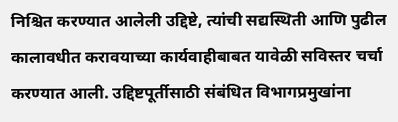निश्चित करण्यात आलेली उद्दिष्टे, त्यांची सद्यस्थिती आणि पुढील कालावधीत करावयाच्या कार्यवाहीबाबत यावेळी सविस्तर चर्चा करण्यात आली. उद्दिष्टपूर्तीसाठी संबंधित विभागप्रमुखांना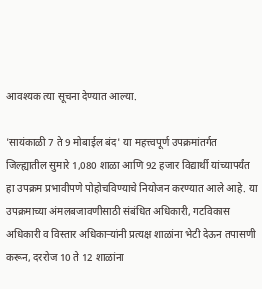आवश्यक त्या सूचना देण्यात आल्या.

'सायंकाळी 7 ते 9 मोबाईल बंद' या महत्त्वपूर्ण उपक्रमांतर्गत जिल्ह्यातील सुमारे 1,080 शाळा आणि 92 हजार विद्यार्थी यांच्यापर्यंत हा उपक्रम प्रभावीपणे पोहोचविण्याचे नियोजन करण्यात आले आहे. या उपक्रमाच्या अंमलबजावणीसाठी संबंधित अधिकारी, गटविकास अधिकारी व विस्तार अधिकाऱ्यांनी प्रत्यक्ष शाळांना भेटी देऊन तपासणी करून, दररोज 10 ते 12 शाळांना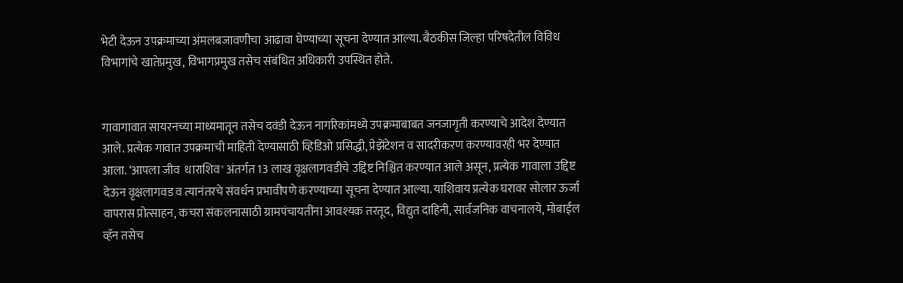भेटी देऊन उपक्रमाच्या अंमलबजावणीचा आढावा घेण्याच्या सूचना देण्यात आल्या. बैठकीस जिल्हा परिषदेतील विविध विभागांचे खातेप्रमुख, विभागप्रमुख तसेच संबंधित अधिकारी उपस्थित होते.


गावागावात सायरनच्या माध्यमातून तसेच दवंडी देऊन नागरिकांमध्ये उपक्रमाबाबत जनजागृती करण्याचे आदेश देण्यात आले. प्रत्येक गावात उपक्रमाची माहिती देण्यासाठी व्हिडिओ प्रसिद्धी, प्रेझेंटेशन व सादरीकरण करण्यावरही भर देण्यात आला. ‘आपला जीव  धाराशिव' अंतर्गत 13 लाख वृक्षलागवडीचे उद्दिष्ट निश्चित करण्यात आले असून, प्रत्येक गावाला उद्दिष्ट देऊन वृक्षलागवड व त्यानंतरचे संवर्धन प्रभावीपणे करण्याच्या सूचना देण्यात आल्या. याशिवाय प्रत्येक घरावर सोलार ऊर्जा वापरास प्रोत्साहन, कचरा संकलनासाठी ग्रामपंचायतींना आवश्यक तरतूद, विद्युत दाहिनी, सार्वजनिक वाचनालये, मोबाईल व्हॅन तसेच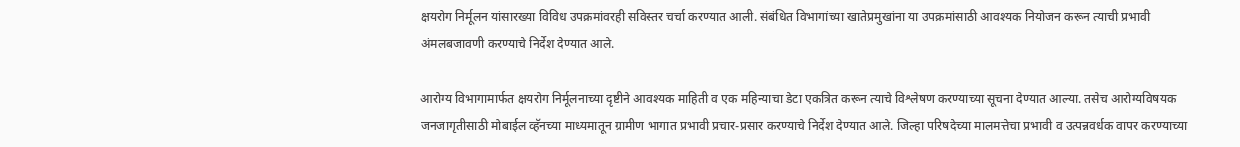क्षयरोग निर्मूलन यांसारख्या विविध उपक्रमांवरही सविस्तर चर्चा करण्यात आली. संबंधित विभागांच्या खातेप्रमुखांना या उपक्रमांसाठी आवश्यक नियोजन करून त्याची प्रभावी अंमलबजावणी करण्याचे निर्देश देण्यात आले.

आरोग्य विभागामार्फत क्षयरोग निर्मूलनाच्या दृष्टीने आवश्यक माहिती व एक महिन्याचा डेटा एकत्रित करून त्याचे विश्लेषण करण्याच्या सूचना देण्यात आल्या. तसेच आरोग्यविषयक जनजागृतीसाठी मोबाईल व्हॅनच्या माध्यमातून ग्रामीण भागात प्रभावी प्रचार-प्रसार करण्याचे निर्देश देण्यात आले. जिल्हा परिषदेच्या मालमत्तेचा प्रभावी व उत्पन्नवर्धक वापर करण्याच्या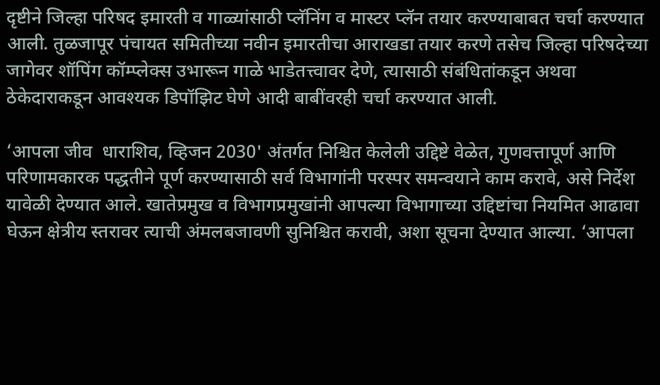दृष्टीने जिल्हा परिषद इमारती व गाळ्यांसाठी प्लॅनिंग व मास्टर प्लॅन तयार करण्याबाबत चर्चा करण्यात आली. तुळजापूर पंचायत समितीच्या नवीन इमारतीचा आराखडा तयार करणे तसेच जिल्हा परिषदेच्या जागेवर शॉपिंग कॉम्प्लेक्स उभारून गाळे भाडेतत्त्वावर देणे, त्यासाठी संबंधितांकडून अथवा ठेकेदाराकडून आवश्यक डिपॉझिट घेणे आदी बाबींवरही चर्चा करण्यात आली.

‘आपला जीव  धाराशिव, व्हिजन 2030' अंतर्गत निश्चित केलेली उद्दिष्टे वेळेत, गुणवत्तापूर्ण आणि परिणामकारक पद्धतीने पूर्ण करण्यासाठी सर्व विभागांनी परस्पर समन्वयाने काम करावे, असे निर्देश यावेळी देण्यात आले. खातेप्रमुख व विभागप्रमुखांनी आपल्या विभागाच्या उद्दिष्टांचा नियमित आढावा घेऊन क्षेत्रीय स्तरावर त्याची अंमलबजावणी सुनिश्चित करावी, अशा सूचना देण्यात आल्या. ‘आपला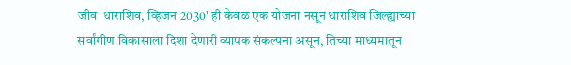जीव  धाराशिव, व्हिजन 2030' ही केवळ एक योजना नसून धाराशिव जिल्ह्याच्या सर्वांगीण विकासाला दिशा देणारी व्यापक संकल्पना असून, तिच्या माध्यमातून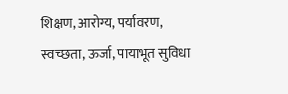शिक्षण, आरोग्य, पर्यावरण, स्वच्छता, ऊर्जा, पायाभूत सुविधा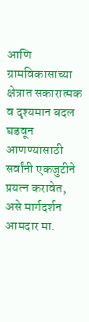आणि ग्रामविकासाच्या क्षेत्रात सकारात्मक व दृश्यमान बदल घडवून आणण्यासाठी सर्वांनी एकजुटीने प्रयत्न करावेत, असे मार्गदर्शन आमदार मा.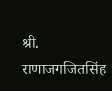श्री. राणाजगजितसिंह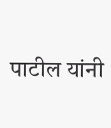पाटील यांनी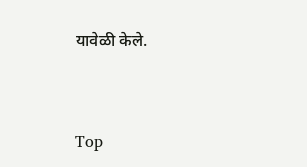यावेळी केले.


Top